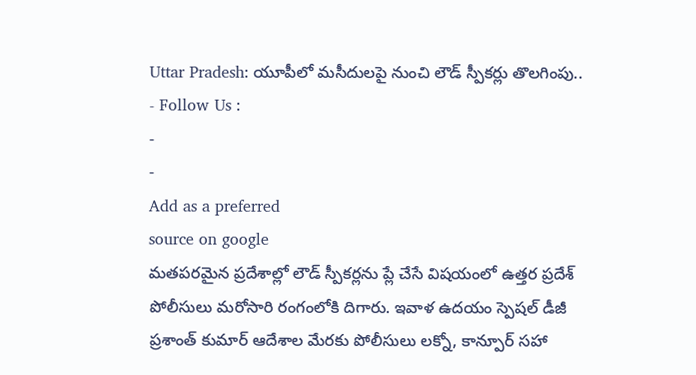Uttar Pradesh: యూపీలో మసీదులపై నుంచి లౌడ్ స్పీకర్లు తొలగింపు..
- Follow Us :
-
-
Add as a preferred
source on google
మతపరమైన ప్రదేశాల్లో లౌడ్ స్పీకర్లను ప్లే చేసే విషయంలో ఉత్తర ప్రదేశ్ పోలీసులు మరోసారి రంగంలోకి దిగారు. ఇవాళ ఉదయం స్పెషల్ డీజీ ప్రశాంత్ కుమార్ ఆదేశాల మేరకు పోలీసులు లక్నో, కాన్పూర్ సహా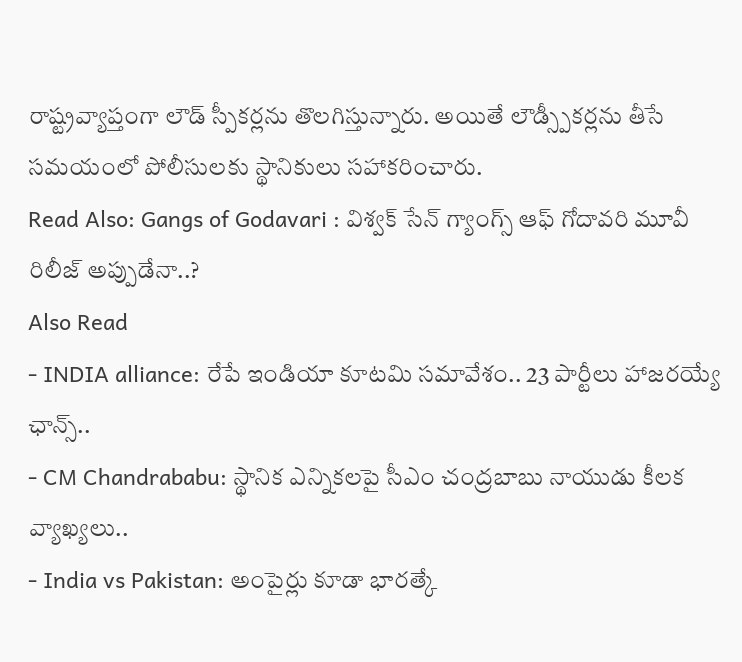రాష్ట్రవ్యాప్తంగా లౌడ్ స్పీకర్లను తొలగిస్తున్నారు. అయితే లౌడ్స్పీకర్లను తీసే సమయంలో పోలీసులకు స్థానికులు సహాకరించారు.
Read Also: Gangs of Godavari : విశ్వక్ సేన్ గ్యాంగ్స్ ఆఫ్ గోదావరి మూవీ రిలీజ్ అప్పుడేనా..?
Also Read
- INDIA alliance: రేపే ఇండియా కూటమి సమావేశం.. 23 పార్టీలు హాజరయ్యే ఛాన్స్..
- CM Chandrababu: స్థానిక ఎన్నికలపై సీఎం చంద్రబాబు నాయుడు కీలక వ్యాఖ్యలు..
- India vs Pakistan: అంపైర్లు కూడా భారత్కే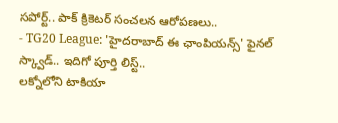సపోర్ట్.. పాక్ క్రికెటర్ సంచలన ఆరోపణలు..
- TG20 League: 'హైదరాబాద్ ఈ ఛాంపియన్స్' ఫైనల్ స్క్వాడ్.. ఇదిగో పూర్తి లిస్ట్..
లక్నోలోని టాకియా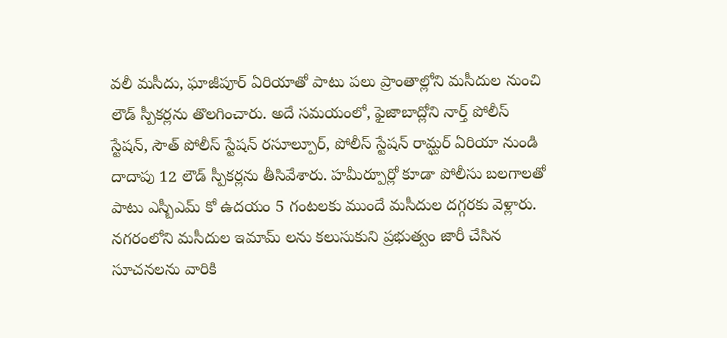వలీ మసీదు, ఘాజీపూర్ ఏరియాతో పాటు పలు ప్రాంతాల్లోని మసీదుల నుంచి లౌడ్ స్పీకర్లను తొలగించారు. అదే సమయంలో, ఫైజాబాద్లోని నార్త్ పోలీస్ స్టేషన్, సౌత్ పోలీస్ స్టేషన్ రసూల్పూర్, పోలీస్ స్టేషన్ రామ్ఘర్ ఏరియా నుండి దాదాపు 12 లౌడ్ స్పీకర్లను తీసివేశారు. హమీర్పూర్లో కూడా పోలీసు బలగాలతో పాటు ఎస్బీఎమ్ కో ఉదయం 5 గంటలకు ముందే మసీదుల దగ్గరకు వెళ్లారు. నగరంలోని మసీదుల ఇమామ్ లను కలుసుకుని ప్రభుత్వం జారీ చేసిన సూచనలను వారికి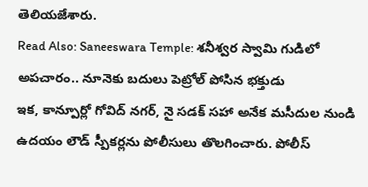తెలియజేశారు.
Read Also: Saneeswara Temple: శనీశ్వర స్వామి గుడిలో అపచారం.. నూనెకు బదులు పెట్రోల్ పోసిన భక్తుడు
ఇక, కాన్పూర్లో గోవిద్ నగర్, నై సడక్ సహా అనేక మసీదుల నుండి ఉదయం లౌడ్ స్పీకర్లను పోలీసులు తొలగించారు. పోలీస్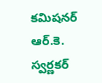కమిషనర్ ఆర్.కె. స్వర్ణకర్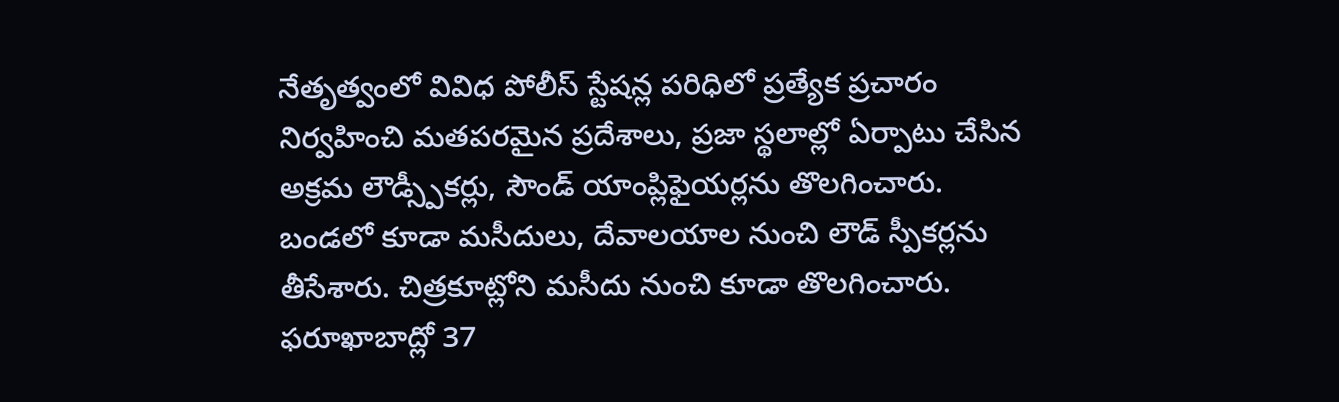నేతృత్వంలో వివిధ పోలీస్ స్టేషన్ల పరిధిలో ప్రత్యేక ప్రచారం నిర్వహించి మతపరమైన ప్రదేశాలు, ప్రజా స్థలాల్లో ఏర్పాటు చేసిన అక్రమ లౌడ్స్పీకర్లు, సౌండ్ యాంప్లిఫైయర్లను తొలగించారు. బండలో కూడా మసీదులు, దేవాలయాల నుంచి లౌడ్ స్పీకర్లను తీసేశారు. చిత్రకూట్లోని మసీదు నుంచి కూడా తొలగించారు. ఫరూఖాబాద్లో 37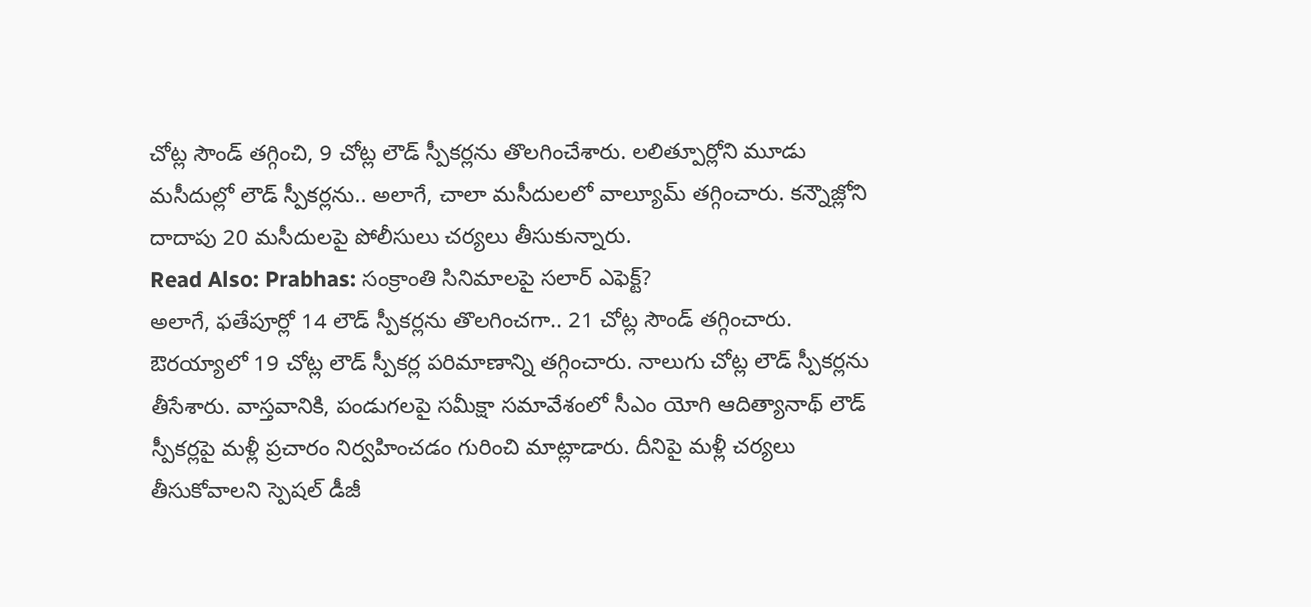చోట్ల సౌండ్ తగ్గించి, 9 చోట్ల లౌడ్ స్పీకర్లను తొలగించేశారు. లలిత్పూర్లోని మూడు మసీదుల్లో లౌడ్ స్పీకర్లను.. అలాగే, చాలా మసీదులలో వాల్యూమ్ తగ్గించారు. కన్నౌజ్లోని దాదాపు 20 మసీదులపై పోలీసులు చర్యలు తీసుకున్నారు.
Read Also: Prabhas: సంక్రాంతి సినిమాలపై సలార్ ఎఫెక్ట్?
అలాగే, ఫతేపూర్లో 14 లౌడ్ స్పీకర్లను తొలగించగా.. 21 చోట్ల సౌండ్ తగ్గించారు. ఔరయ్యాలో 19 చోట్ల లౌడ్ స్పీకర్ల పరిమాణాన్ని తగ్గించారు. నాలుగు చోట్ల లౌడ్ స్పీకర్లను తీసేశారు. వాస్తవానికి, పండుగలపై సమీక్షా సమావేశంలో సీఎం యోగి ఆదిత్యానాథ్ లౌడ్ స్పీకర్లపై మళ్లీ ప్రచారం నిర్వహించడం గురించి మాట్లాడారు. దీనిపై మళ్లీ చర్యలు తీసుకోవాలని స్పెషల్ డీజీ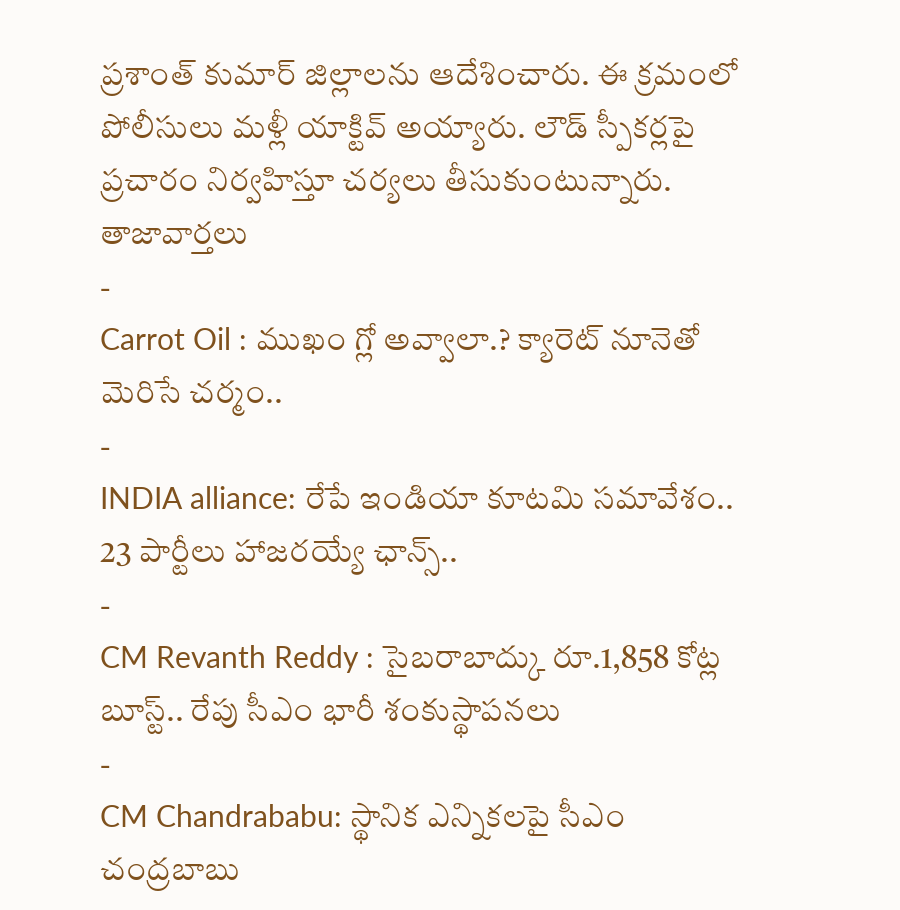ప్రశాంత్ కుమార్ జిల్లాలను ఆదేశించారు. ఈ క్రమంలో పోలీసులు మళ్లీ యాక్టివ్ అయ్యారు. లౌడ్ స్పీకర్లపై ప్రచారం నిర్వహిస్తూ చర్యలు తీసుకుంటున్నారు.
తాజావార్తలు
-
Carrot Oil : ముఖం గ్లో అవ్వాలా.? క్యారెట్ నూనెతో మెరిసే చర్మం..
-
INDIA alliance: రేపే ఇండియా కూటమి సమావేశం.. 23 పార్టీలు హాజరయ్యే ఛాన్స్..
-
CM Revanth Reddy : సైబరాబాద్కు రూ.1,858 కోట్ల బూస్ట్.. రేపు సీఎం భారీ శంకుస్థాపనలు
-
CM Chandrababu: స్థానిక ఎన్నికలపై సీఎం చంద్రబాబు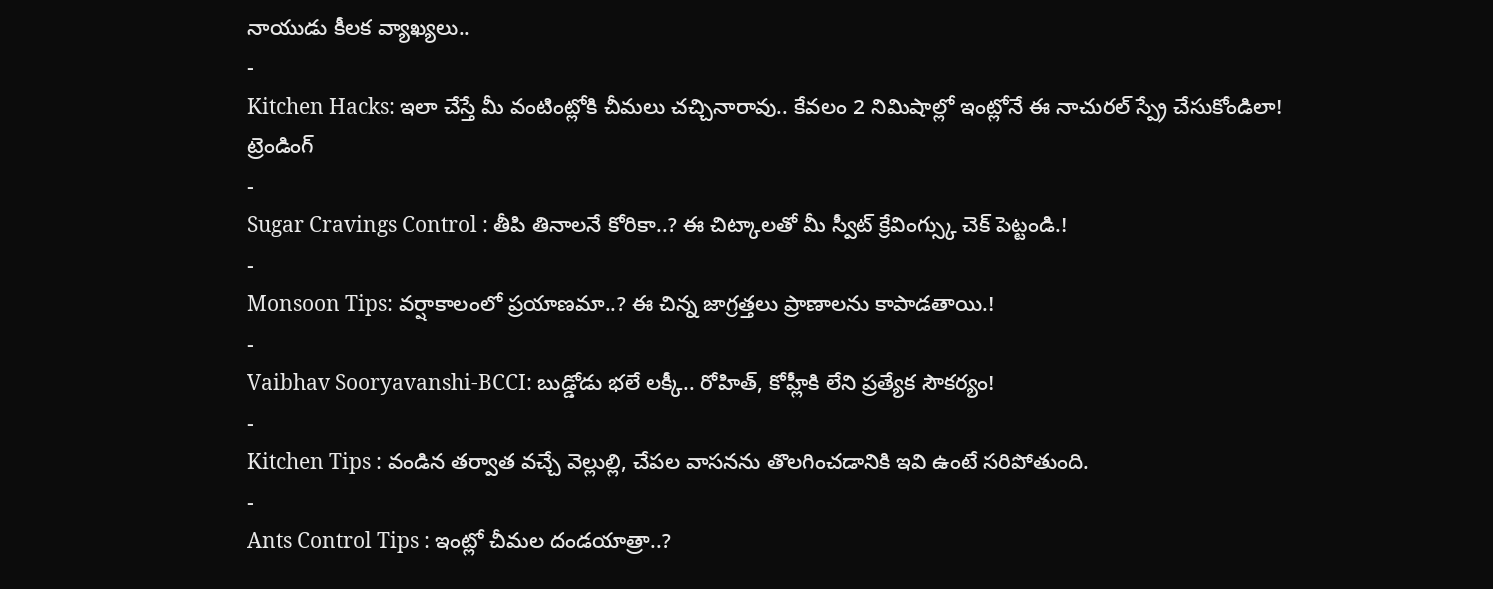నాయుడు కీలక వ్యాఖ్యలు..
-
Kitchen Hacks: ఇలా చేస్తే మీ వంటింట్లోకి చీమలు చచ్చినారావు.. కేవలం 2 నిమిషాల్లో ఇంట్లోనే ఈ నాచురల్ స్ప్రే చేసుకోండిలా!
ట్రెండింగ్
-
Sugar Cravings Control : తీపి తినాలనే కోరికా..? ఈ చిట్కాలతో మీ స్వీట్ క్రేవింగ్స్కు చెక్ పెట్టండి.!
-
Monsoon Tips: వర్షాకాలంలో ప్రయాణమా..? ఈ చిన్న జాగ్రత్తలు ప్రాణాలను కాపాడతాయి.!
-
Vaibhav Sooryavanshi-BCCI: బుడ్డోడు భలే లక్కీ.. రోహిత్, కోహ్లీకి లేని ప్రత్యేక సౌకర్యం!
-
Kitchen Tips : వండిన తర్వాత వచ్చే వెల్లుల్లి, చేపల వాసనను తొలగించడానికి ఇవి ఉంటే సరిపోతుంది.
-
Ants Control Tips : ఇంట్లో చీమల దండయాత్రా..?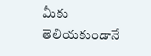మీకు తెలియకుండానే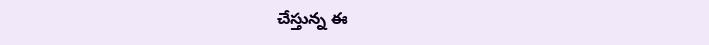చేస్తున్న ఈ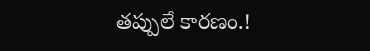తప్పులే కారణం.!